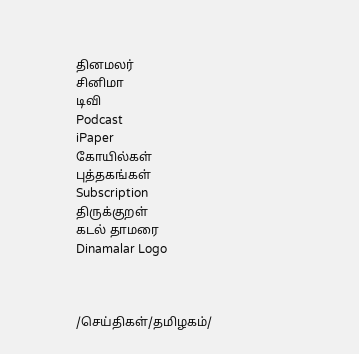தினமலர்
சினிமா
டிவி
Podcast
iPaper
கோயில்கள்
புத்தகங்கள்
Subscription
திருக்குறள்
கடல் தாமரை
Dinamalar Logo



/செய்திகள்/தமிழகம்/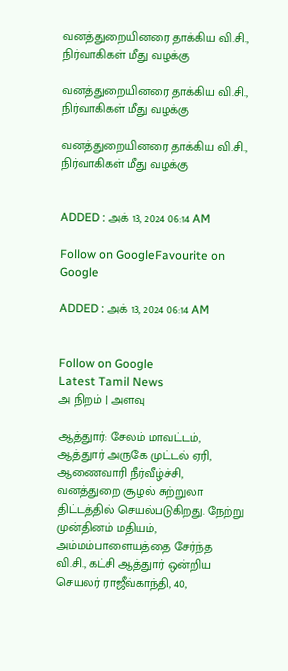வனத்துறையினரை தாக்கிய வி.சி., நிர்வாகிகள் மீது வழக்கு

வனத்துறையினரை தாக்கிய வி.சி., நிர்வாகிகள் மீது வழக்கு

வனத்துறையினரை தாக்கிய வி.சி., நிர்வாகிகள் மீது வழக்கு


ADDED : அக் 13, 2024 06:14 AM

Follow on GoogleFavourite on Google

ADDED : அக் 13, 2024 06:14 AM


Follow on Google
Latest Tamil News
அ நிறம் | அளவு

ஆத்துார்: சேலம் மாவட்டம், ஆத்துார் அருகே முட்டல் ஏரி, ஆணைவாரி நீர்வீழ்ச்சி, வனத்துறை சூழல் சுற்றுலா திட்டத்தில் செயல்படுகிறது. நேற்று முன்தினம் மதியம், அம்மம்பாளையத்தை சேர்ந்த வி.சி., கட்சி ஆத்துார் ஒன்றிய செயலர் ராஜீவ்காந்தி, 40,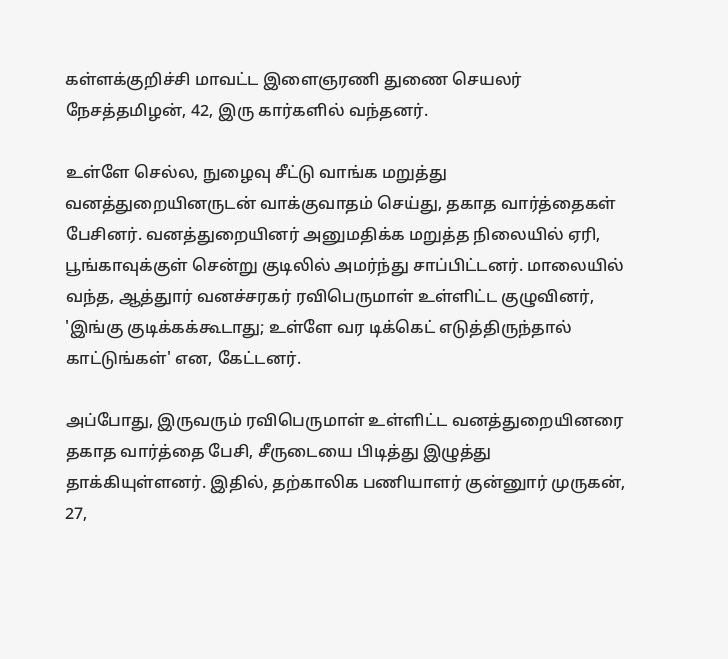கள்ளக்குறிச்சி மாவட்ட இளைஞரணி துணை செயலர் நேசத்தமிழன், 42, இரு கார்களில் வந்தனர்.

உள்ளே செல்ல, நுழைவு சீட்டு வாங்க மறுத்து வனத்துறையினருடன் வாக்குவாதம் செய்து, தகாத வார்த்தைகள் பேசினர். வனத்துறையினர் அனுமதிக்க மறுத்த நிலையில் ஏரி, பூங்காவுக்குள் சென்று குடிலில் அமர்ந்து சாப்பிட்டனர். மாலையில் வந்த, ஆத்துார் வனச்சரகர் ரவிபெருமாள் உள்ளிட்ட குழுவினர், 'இங்கு குடிக்கக்கூடாது; உள்ளே வர டிக்கெட் எடுத்திருந்தால் காட்டுங்கள்' என, கேட்டனர்.

அப்போது, இருவரும் ரவிபெருமாள் உள்ளிட்ட வனத்துறையினரை தகாத வார்த்தை பேசி, சீருடையை பிடித்து இழுத்து தாக்கியுள்ளனர். இதில், தற்காலிக பணியாளர் குன்னுார் முருகன், 27,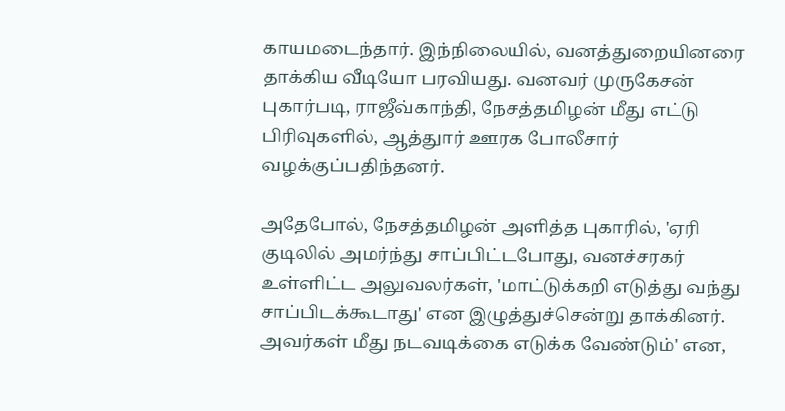காயமடைந்தார். இந்நிலையில், வனத்துறையினரை தாக்கிய வீடியோ பரவியது. வனவர் முருகேசன் புகார்படி, ராஜீவ்காந்தி, நேசத்தமிழன் மீது எட்டு பிரிவுகளில், ஆத்துார் ஊரக போலீசார் வழக்குப்பதிந்தனர்.

அதேபோல், நேசத்தமிழன் அளித்த புகாரில், 'ஏரி குடிலில் அமர்ந்து சாப்பிட்டபோது, வனச்சரகர் உள்ளிட்ட அலுவலர்கள், 'மாட்டுக்கறி எடுத்து வந்து சாப்பிடக்கூடாது' என இழுத்துச்சென்று தாக்கினர். அவர்கள் மீது நடவடிக்கை எடுக்க வேண்டும்' என,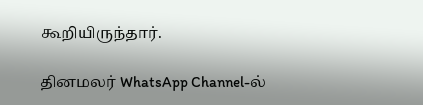கூறியிருந்தார்.

தினமலர் WhatsApp Channel-ல்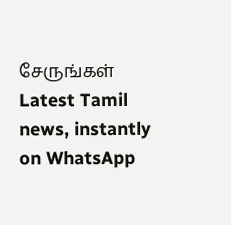சேருங்கள்
Latest Tamil news, instantly on WhatsApp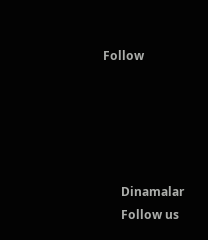Follow





      Dinamalar
      Follow us